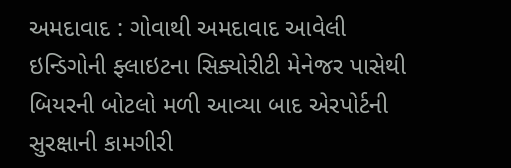અમદાવાદ : ગોવાથી અમદાવાદ આવેલી ઇન્ડિગોની ફ્લાઇટના સિક્યોરીટી મેનેજર પાસેથી બિયરની બોટલો મળી આવ્યા બાદ એરપોર્ટની સુરક્ષાની કામગીરી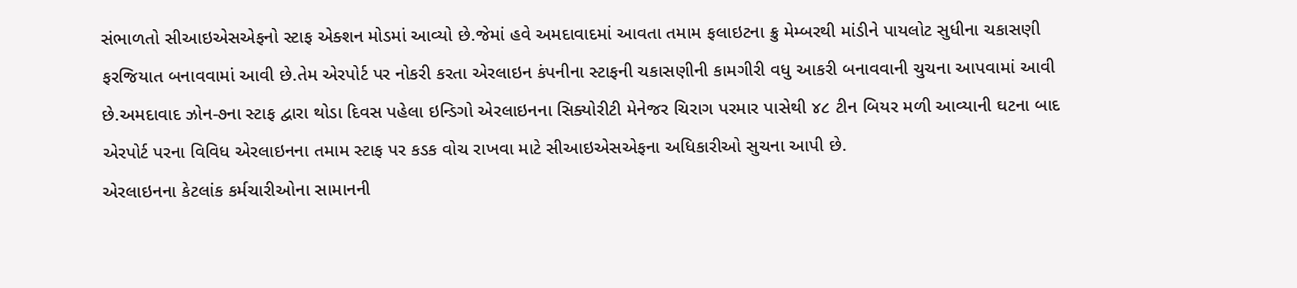સંભાળતો સીઆઇએસએફનો સ્ટાફ એક્શન મોડમાં આવ્યો છે.જેમાં હવે અમદાવાદમાં આવતા તમામ ફલાઇટના ક્રુ મેમ્બરથી માંડીને પાયલોટ સુધીના ચકાસણી ફરજિયાત બનાવવામાં આવી છે.તેમ એરપોર્ટ પર નોકરી કરતા એરલાઇન કંપનીના સ્ટાફની ચકાસણીની કામગીરી વધુ આકરી બનાવવાની ચુચના આપવામાં આવી છે.અમદાવાદ ઝોન-૭ના સ્ટાફ દ્વારા થોડા દિવસ પહેલા ઇન્ડિગો એરલાઇનના સિક્યોરીટી મેનેજર ચિરાગ પરમાર પાસેથી ૪૮ ટીન બિયર મળી આવ્યાની ઘટના બાદ એરપોર્ટ પરના વિવિધ એરલાઇનના તમામ સ્ટાફ પર કડક વોચ રાખવા માટે સીઆઇએસએફના અધિકારીઓ સુચના આપી છે.
એરલાઇનના કેટલાંક કર્મચારીઓના સામાનની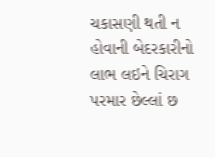ચકાસણી થતી ન હોવાની બેદરકારીનો લાભ લઇને ચિરાગ પરમાર છેલ્લાં છ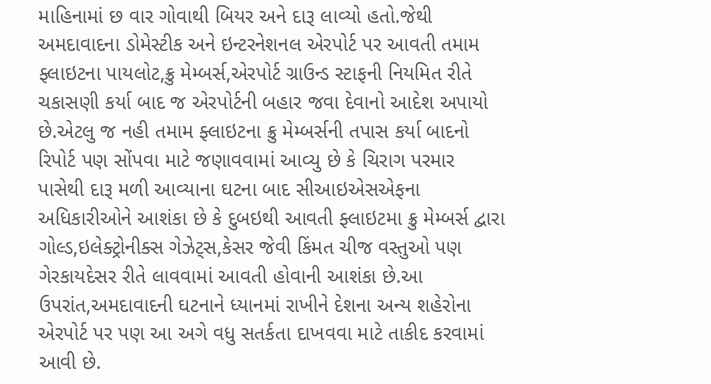માહિનામાં છ વાર ગોવાથી બિયર અને દારૂ લાવ્યો હતો.જેથી અમદાવાદના ડોમેસ્ટીક અને ઇન્ટરનેશનલ એરપોર્ટ પર આવતી તમામ ફ્લાઇટના પાયલોટ,ક્રુ મેમ્બર્સ,એરપોર્ટ ગ્રાઉન્ડ સ્ટાફની નિયમિત રીતે ચકાસણી કર્યા બાદ જ એરપોર્ટની બહાર જવા દેવાનો આદેશ અપાયો છે.એટલુ જ નહી તમામ ફ્લાઇટના ક્રુ મેમ્બર્સની તપાસ કર્યા બાદનો રિપોર્ટ પણ સોંપવા માટે જણાવવામાં આવ્યુ છે કે ચિરાગ પરમાર પાસેથી દારૂ મળી આવ્યાના ઘટના બાદ સીઆઇએસએફના અધિકારીઓને આશંકા છે કે દુબઇથી આવતી ફ્લાઇટમા ક્રુ મેમ્બર્સ દ્વારા ગોલ્ડ,ઇલેક્ટ્રોનીક્સ ગેઝેટ્સ,કેસર જેવી કિંમત ચીજ વસ્તુઓ પણ ગેરકાયદેસર રીતે લાવવામાં આવતી હોવાની આશંકા છે.આ ઉપરાંત,અમદાવાદની ઘટનાને ધ્યાનમાં રાખીને દેશના અન્ય શહેરોના એરપોર્ટ પર પણ આ અગે વધુ સતર્કતા દાખવવા માટે તાકીદ કરવામાં આવી છે.